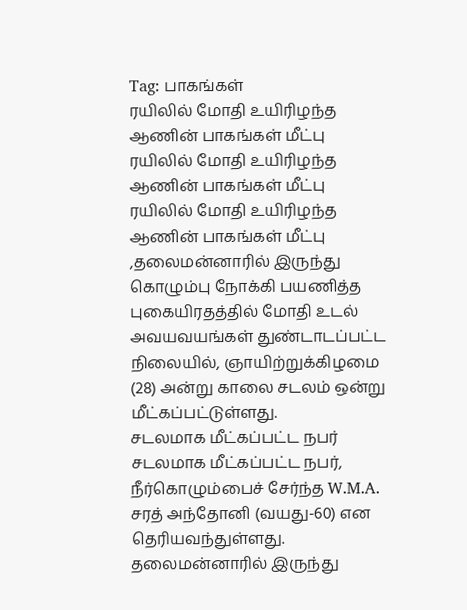Tag: பாகங்கள்
ரயிலில் மோதி உயிரிழந்த ஆணின் பாகங்கள் மீட்பு
ரயிலில் மோதி உயிரிழந்த ஆணின் பாகங்கள் மீட்பு
ரயிலில் மோதி உயிரிழந்த ஆணின் பாகங்கள் மீட்பு ,தலைமன்னாரில் இருந்து கொழும்பு நோக்கி பயணித்த புகையிரதத்தில் மோதி உடல் அவயவயங்கள் துண்டாடப்பட்ட நிலையில், ஞாயிற்றுக்கிழமை (28) அன்று காலை சடலம் ஒன்று மீட்கப்பட்டுள்ளது.
சடலமாக மீட்கப்பட்ட நபர்
சடலமாக மீட்கப்பட்ட நபர், நீர்கொழும்பைச் சேர்ந்த W.M.A. சரத் அந்தோனி (வயது-60) என தெரியவந்துள்ளது.
தலைமன்னாரில் இருந்து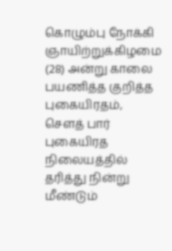கொழும்பு நோக்கி ஞாயிற்றுக்கிழமை (28) அன்று காலை பயணித்த குறித்த புகையிரதம், சௌத் பார் புகையிரத நிலையத்தில்
தரித்து நின்று மீண்டும்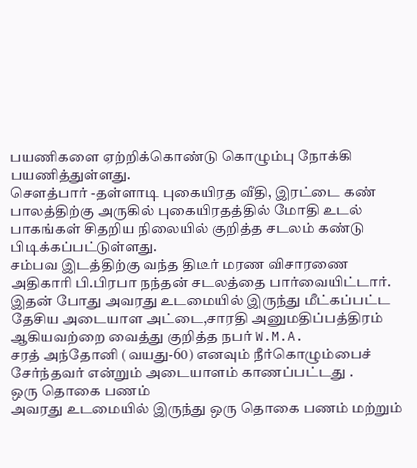பயணிகளை ஏற்றிக்கொண்டு கொழும்பு நோக்கி பயணித்துள்ளது.
சௌத்பார் -தள்ளாடி புகையிரத வீதி, இரட்டை கண் பாலத்திற்கு அருகில் புகையிரதத்தில் மோதி உடல் பாகங்கள் சிதறிய நிலையில் குறித்த சடலம் கண்டு பிடிக்கப்பட்டுள்ளது.
சம்பவ இடத்திற்கு வந்த திடீர் மரண விசாரணை அதிகாரி பி.பிரபா நந்தன் சடலத்தை பார்வையிட்டார்.
இதன் போது அவரது உடமையில் இருந்து மீட்கப்பட்ட தேசிய அடையாள அட்டை,சாரதி அனுமதிப்பத்திரம் ஆகியவற்றை வைத்து குறித்த நபர் W.M.A.
சரத் அந்தோனி (வயது-60) எனவும் நீர்கொழும்பைச் சேர்ந்தவர் என்றும் அடையாளம் காணப்பட்டது .
ஒரு தொகை பணம்
அவரது உடமையில் இருந்து ஒரு தொகை பணம் மற்றும்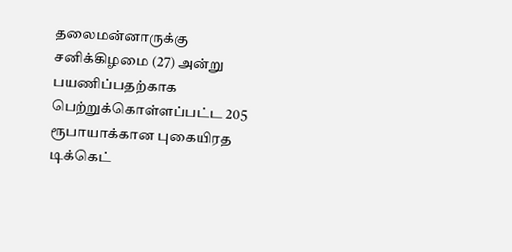தலைமன்னாருக்கு சனிக்கிழமை (27) அன்று பயணிப்பதற்காக பெற்றுக்கொள்ளப்பட்ட 205 ரூபாயாக்கான புகையிரத டிக்கெட்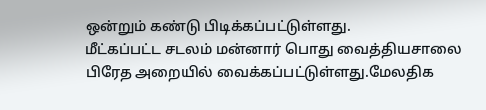ஒன்றும் கண்டு பிடிக்கப்பட்டுள்ளது.
மீட்கப்பட்ட சடலம் மன்னார் பொது வைத்தியசாலை பிரேத அறையில் வைக்கப்பட்டுள்ளது.மேலதிக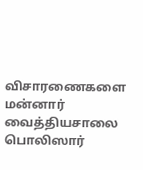விசாரணைகளை மன்னார் வைத்தியசாலை பொலிஸார்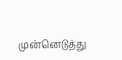முன்னெடுத்து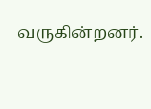வருகின்றனர்.